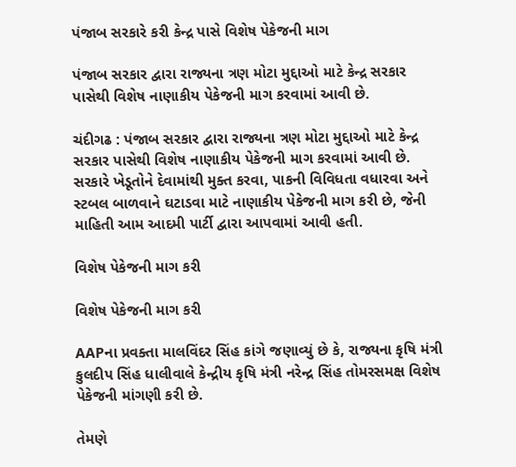પંજાબ સરકારે કરી કેન્દ્ર પાસે વિશેષ પેકેજની માગ

પંજાબ સરકાર દ્વારા રાજ્યના ત્રણ મોટા મુદ્દાઓ માટે કેન્દ્ર સરકાર પાસેથી વિશેષ નાણાકીય પેકેજની માગ કરવામાં આવી છે.

ચંદીગઢ : પંજાબ સરકાર દ્વારા રાજ્યના ત્રણ મોટા મુદ્દાઓ માટે કેન્દ્ર સરકાર પાસેથી વિશેષ નાણાકીય પેકેજની માગ કરવામાં આવી છે. સરકારે ખેડૂતોને દેવામાંથી મુક્ત કરવા, પાકની વિવિધતા વધારવા અને સ્ટબલ બાળવાને ઘટાડવા માટે નાણાકીય પેકેજની માગ કરી છે, જેની માહિતી આમ આદમી પાર્ટી દ્વારા આપવામાં આવી હતી.

વિશેષ પેકેજની માગ કરી

વિશેષ પેકેજની માગ કરી

AAPના પ્રવક્તા માલવિંદર સિંહ કાંગે જણાવ્યું છે કે, રાજ્યના કૃષિ મંત્રી કુલદીપ સિંહ ધાલીવાલે કેન્દ્રીય કૃષિ મંત્રી નરેન્દ્ર સિંહ તોમરસમક્ષ વિશેષ પેકેજની માંગણી કરી છે.

તેમણે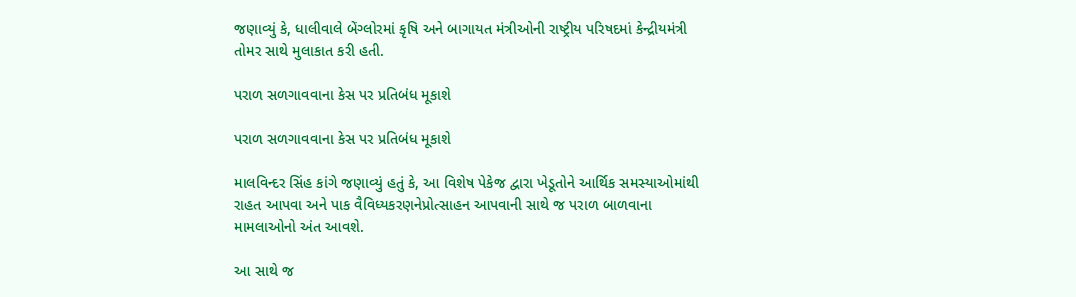જણાવ્યું કે, ધાલીવાલે બેંગ્લોરમાં કૃષિ અને બાગાયત મંત્રીઓની રાષ્ટ્રીય પરિષદમાં કેન્દ્રીયમંત્રી તોમર સાથે મુલાકાત કરી હતી.

પરાળ સળગાવવાના કેસ પર પ્રતિબંધ મૂકાશે

પરાળ સળગાવવાના કેસ પર પ્રતિબંધ મૂકાશે

માલવિન્દર સિંહ કાંગે જણાવ્યું હતું કે, આ વિશેષ પેકેજ દ્વારા ખેડૂતોને આર્થિક સમસ્યાઓમાંથી રાહત આપવા અને પાક વૈવિધ્યકરણનેપ્રોત્સાહન આપવાની સાથે જ પરાળ બાળવાના મામલાઓનો અંત આવશે.

આ સાથે જ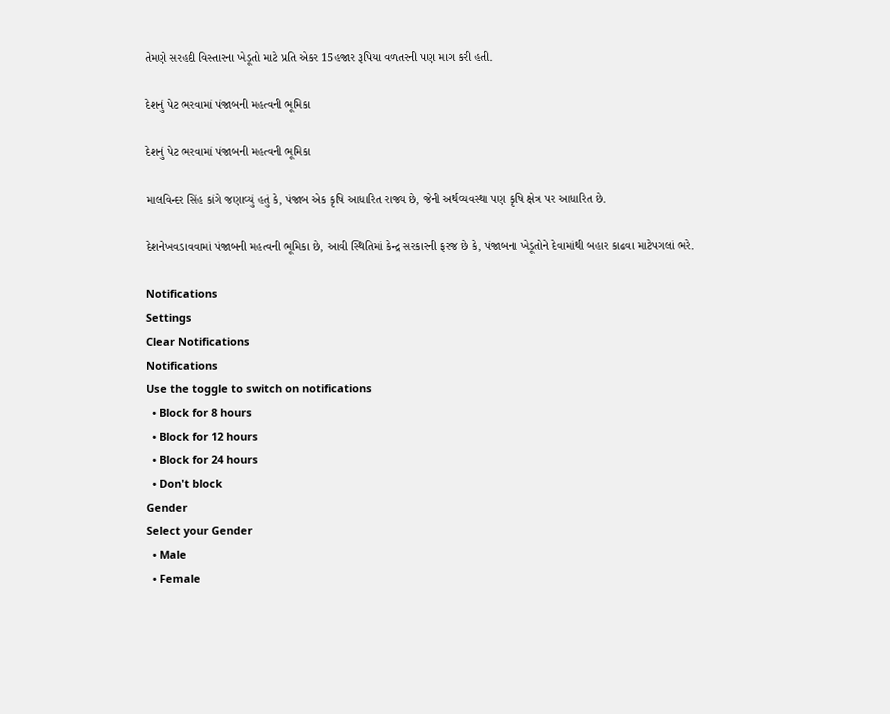તેમણે સરહદી વિસ્તારના ખેડૂતો માટે પ્રતિ એકર 15હજાર રૂપિયા વળતરની પણ માગ કરી હતી.

દેશનું પેટ ભરવામાં પંજાબની મહત્વની ભૂમિકા

દેશનું પેટ ભરવામાં પંજાબની મહત્વની ભૂમિકા

માલવિન્દર સિંહ કાંગે જણાવ્યું હતું કે, પંજાબ એક કૃષિ આધારિત રાજ્ય છે, જેની અર્થવ્યવસ્થા પણ કૃષિ ક્ષેત્ર પર આધારિત છે.

દેશનેખવડાવવામાં પંજાબની મહત્વની ભૂમિકા છે, આવી સ્થિતિમાં કેન્દ્ર સરકારની ફરજ છે કે, પંજાબના ખેડૂતોને દેવામાંથી બહાર કાઢવા માટેપગલાં ભરે.

Notifications
Settings
Clear Notifications
Notifications
Use the toggle to switch on notifications
  • Block for 8 hours
  • Block for 12 hours
  • Block for 24 hours
  • Don't block
Gender
Select your Gender
  • Male
  • Female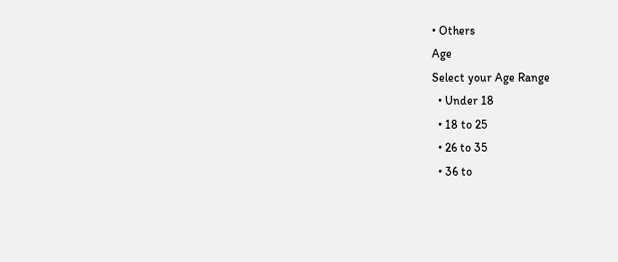• Others
Age
Select your Age Range
  • Under 18
  • 18 to 25
  • 26 to 35
  • 36 to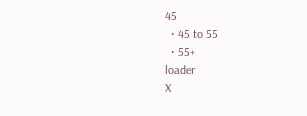45
  • 45 to 55
  • 55+
loader
X